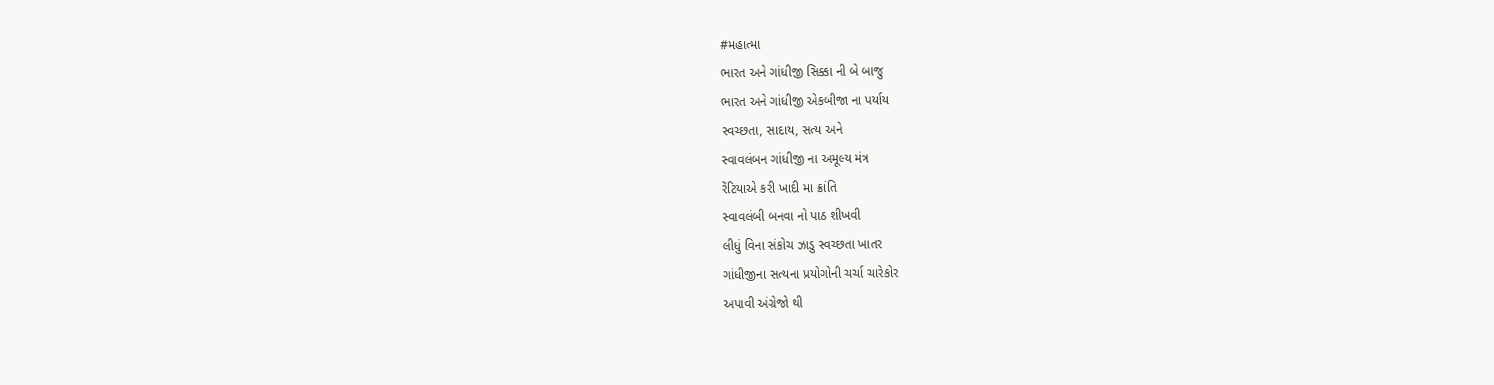#મહાત્મા
ભારત અને ગાંધીજી સિક્કા ની બે બાજુ
ભારત અને ગાંધીજી એકબીજા ના પર્યાય
સ્વચ્છતા, સાદાય, સત્ય અને
સ્વાવલંબન ગાંધીજી ના અમૂલ્ય મંત્ર
રેંટિયાએ કરી ખાદી મા ક્રાંતિ
સ્વાવલંબી બનવા નો પાઠ શીખવી
લીધું વિના સંકોચ ઝાડુ સ્વચ્છતા ખાતર
ગાંધીજીના સત્યના પ્રયોગોની ચર્ચા ચારેકોર
અપાવી અંગ્રેજો થી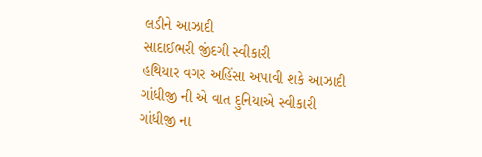લડીને આઝાદી
સાદાઈભરી જીંદગી સ્વીકારી
હથિયાર વગર અહિંસા અપાવી શકે આઝાદી
ગાંધીજી ની એ વાત દુનિયાએ સ્વીકારી
ગાંધીજી ના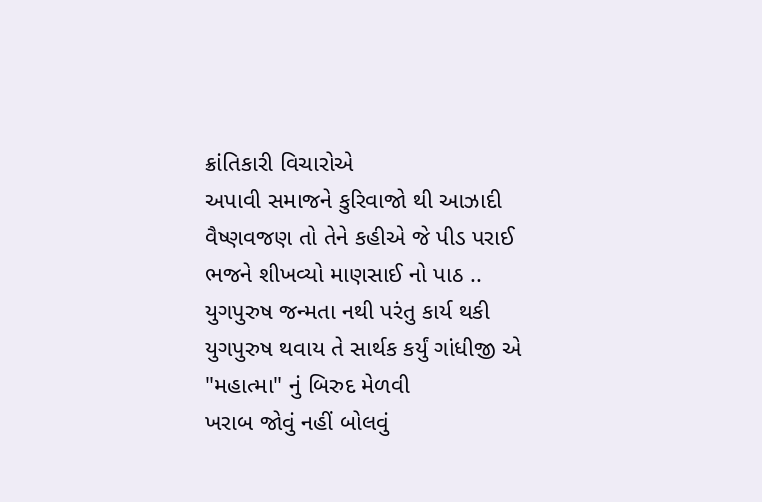ક્રાંતિકારી વિચારોએ
અપાવી સમાજને કુરિવાજો થી આઝાદી
વૈષ્ણવજણ તો તેને કહીએ જે પીડ પરાઈ
ભજને શીખવ્યો માણસાઈ નો પાઠ ..
યુગપુરુષ જન્મતા નથી પરંતુ કાર્ય થકી
યુગપુરુષ થવાય તે સાર્થક કર્યું ગાંધીજી એ
"મહાત્મા" નું બિરુદ મેળવી
ખરાબ જોવું નહીં બોલવું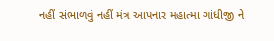નહીં સંભાળવું નહીં મંત્ર આપનાર મહાત્મા ગાંધીજી ને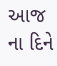આજ ના દિને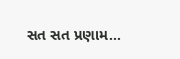સત સત પ્રણામ...